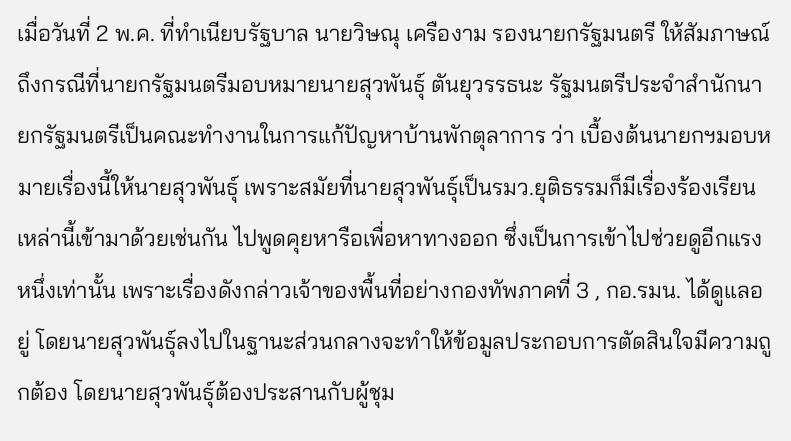เมื่อวันที่ 2 พ.ค. ที่ทำเนียบรัฐบาล นายวิษณุ เครืองาม รองนายกรัฐมนตรี ให้สัมภาษณ์ถึงกรณีที่นายกรัฐมนตรีมอบหมายนายสุวพันธุ์ ตันยุวรรธนะ รัฐมนตรีประจำสำนักนายกรัฐมนตรีเป็นคณะทำงานในการแก้ปัญหาบ้านพักตุลาการ ว่า เบื้องต้นนายกฯมอบหมายเรื่องนี้ให้นายสุวพันธุ์ เพราะสมัยที่นายสุวพันธุ์เป็นรมว.ยุติธรรมก็มีเรื่องร้องเรียนเหล่านี้เข้ามาด้วยเช่นกัน ไปพูดคุยหารือเพื่อหาทางออก ซึ่งเป็นการเข้าไปช่วยดูอีกแรงหนึ่งเท่านั้น เพราะเรื่องดังกล่าวเจ้าของพื้นที่อย่างกองทัพภาคที่ 3 , กอ.รมน. ได้ดูแลอยู่ โดยนายสุวพันธุ์ลงไปในฐานะส่วนกลางจะทำให้ข้อมูลประกอบการตัดสินใจมีความถูกต้อง โดยนายสุวพันธุ์ต้องประสานกับผู้ชุม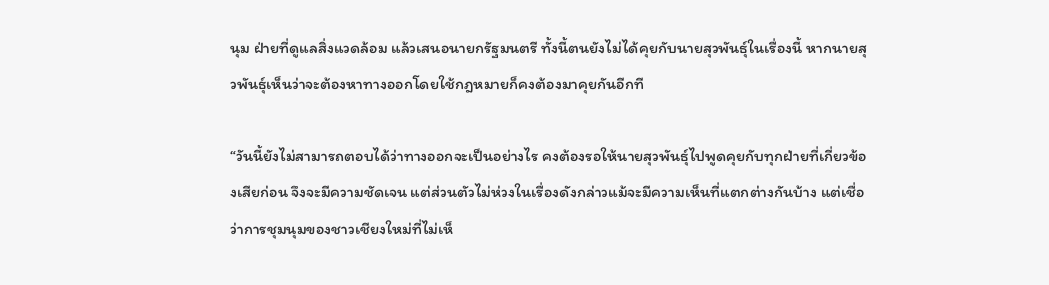นุม ฝ่ายที่ดูแลสิ่งแวดล้อม แล้วเสนอนายกรัฐมนตรี ทั้งนี้ตนยังไม่ได้คุยกับนายสุวพันธุ์ในเรื่องนี้ หากนายสุวพันธุ์เห็นว่าจะต้องหาทางออกโดยใช้กฎหมายก็คงต้องมาคุยกันอีกที

“วันนี้ยังไม่สามารถตอบได้ว่าทางออกจะเป็นอย่างไร คงต้องรอให้นายสุวพันธุ์ไปพูดคุยกับทุกฝ่ายที่เกี่ยวข้องเสียก่อน จึงจะมีความชัดเจน แต่ส่วนตัวไม่ห่วงในเรื่องดังกล่าวแม้จะมีความเห็นที่แตกต่างกันบ้าง แต่เชื่อว่าการชุมนุมของชาวเชียงใหม่ที่ไม่เห็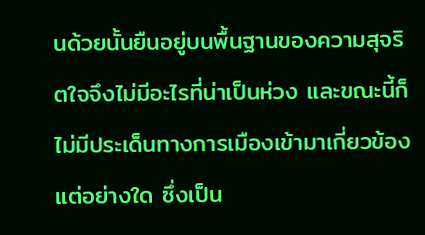นด้วยนั้นยืนอยู่บนพื้นฐานของความสุจริตใจจึงไม่มีอะไรที่น่าเป็นห่วง และขณะนี้ก็ไม่มีประเด็นทางการเมืองเข้ามาเกี่ยวข้องแต่อย่างใด ซึ่งเป็น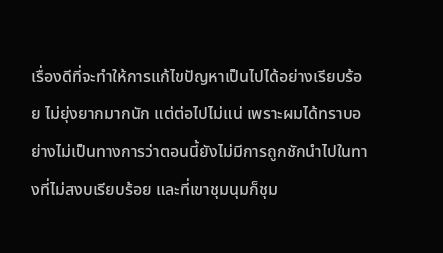เรื่องดีที่จะทำให้การแก้ไขปัญหาเป็นไปได้อย่างเรียบร้อย ไม่ยุ่งยากมากนัก แต่ต่อไปไม่แน่ เพราะผมได้ทราบอย่างไม่เป็นทางการว่าตอนนี้ยังไม่มีการถูกชักนำไปในทางที่ไม่สงบเรียบร้อย และที่เขาชุมนุมก็ชุม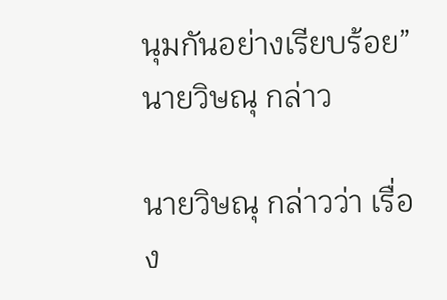นุมกันอย่างเรียบร้อย” นายวิษณุ กล่าว

นายวิษณุ กล่าวว่า เรื่อง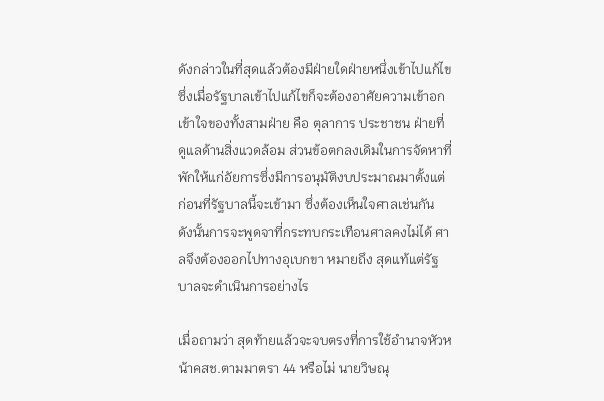ดังกล่าวในที่สุดแล้วต้องมีฝ่ายใดฝ่ายหนึ่งเข้าไปแก้ไข ซึ่งเมื่อรัฐบาลเข้าไปแก้ไขก็จะต้องอาศัยความเข้าอกเข้าใจของทั้งสามฝ่าย คือ ตุลาการ ประชาชน ฝ่ายที่ดูแลด้านสิ่งแวดล้อม ส่วนข้อตกลงเดิมในการจัดหาที่พักให้แก่อัยการซึ่งมีการอนุมัติงบประมาณมาตั้งแต่ก่อนที่รัฐบาลนี้จะเข้ามา ซึ่งต้องเห็นใจศาลเช่นกัน ดังนั้นการจะพูดจาที่กระทบกระเทือนศาลคงไม่ได้ ศาลจึงต้องออกไปทางอุเบกขา หมายถึง สุดแท้แต่รัฐบาลจะดำเนินการอย่างไร

เมื่อถามว่า สุดท้ายแล้วจะจบตรงที่การใช้อำนาจหัวหน้าคสช.ตามมาตรา 44 หรือไม่ นายวิษณุ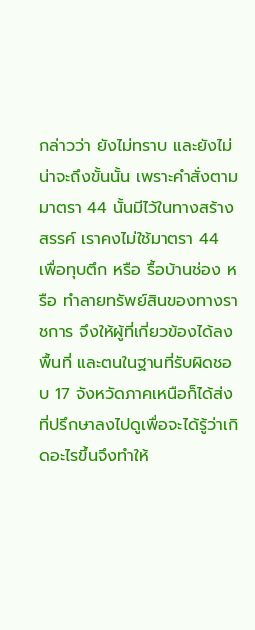กล่าวว่า ยังไม่ทราบ และยังไม่น่าจะถึงขั้นนั้น เพราะคำสั่งตามมาตรา 44 นั้นมีไว้ในทางสร้างสรรค์ เราคงไม่ใช้มาตรา 44 เพื่อทุบตึก หรือ รื้อบ้านช่อง หรือ ทำลายทรัพย์สินของทางราชการ จึงให้ผู้ที่เกี่ยวข้องได้ลงพื้นที่ และตนในฐานที่รับผิดชอบ 17 จังหวัดภาคเหนือก็ได้ส่งที่ปรึกษาลงไปดูเพื่อจะได้รู้ว่าเกิดอะไรขึ้นจึงทำให้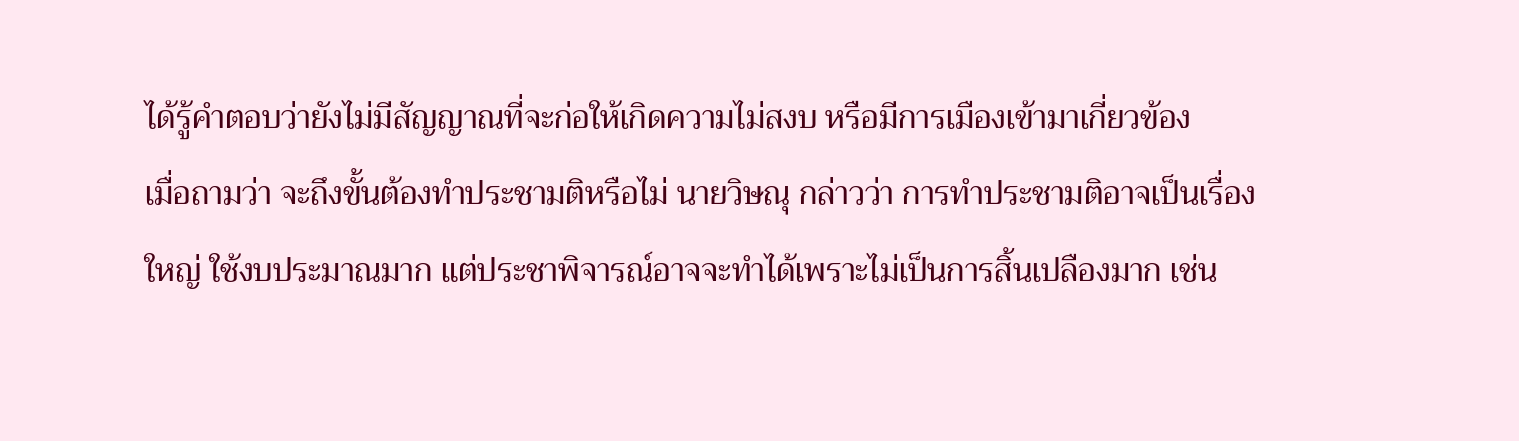ได้รู้คำตอบว่ายังไม่มีสัญญาณที่จะก่อให้เกิดความไม่สงบ หรือมีการเมืองเข้ามาเกี่ยวข้อง
เมื่อถามว่า จะถึงขั้นต้องทำประชามติหรือไม่ นายวิษณุ กล่าวว่า การทำประชามติอาจเป็นเรื่องใหญ่ ใช้งบประมาณมาก แต่ประชาพิจารณ์อาจจะทำได้เพราะไม่เป็นการสิ้นเปลืองมาก เช่น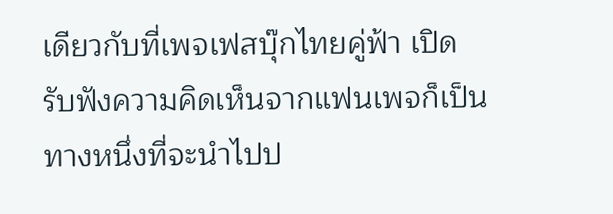เดียวกับที่เพจเฟสบุ๊กไทยคู่ฟ้า เปิดรับฟังความคิดเห็นจากแฟนเพจก็เป็นทางหนึ่งที่จะนำไปป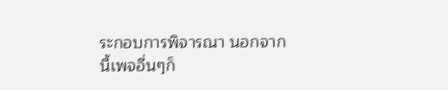ระกอบการพิจารณา นอกจากนี้เพจอื่นๆก็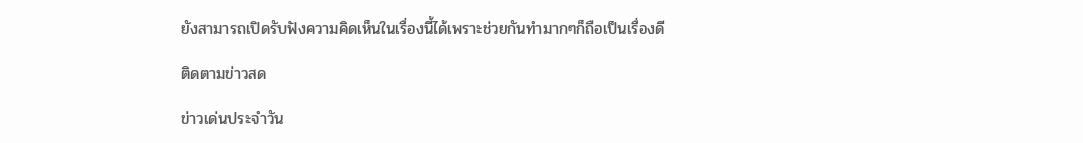ยังสามารถเปิดรับฟังความคิดเห็นในเรื่องนี้ได้เพราะช่วยกันทำมากๆก็ถือเป็นเรื่องดี

ติดตามข่าวสด

ข่าวเด่นประจำวัน